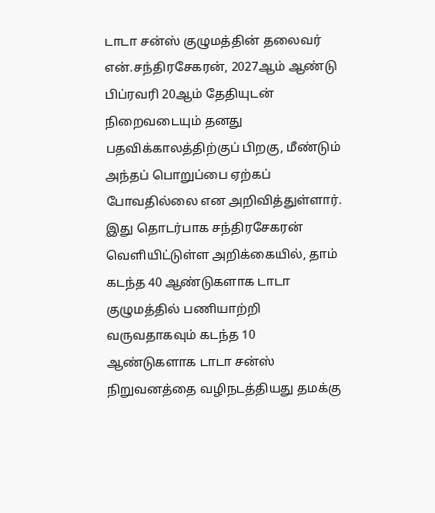டாடா சன்ஸ் குழுமத்தின் தலைவர் என்.சந்திரசேகரன், 2027ஆம் ஆண்டு பிப்ரவரி 20ஆம் தேதியுடன் நிறைவடையும் தனது பதவிக்காலத்திற்குப் பிறகு, மீண்டும் அந்தப் பொறுப்பை ஏற்கப் போவதில்லை என அறிவித்துள்ளார். இது தொடர்பாக சந்திரசேகரன் வெளியிட்டுள்ள அறிக்கையில், தாம் கடந்த 40 ஆண்டுகளாக டாடா குழுமத்தில் பணியாற்றி வருவதாகவும் கடந்த 10 ஆண்டுகளாக டாடா சன்ஸ் நிறுவனத்தை வழிநடத்தியது தமக்கு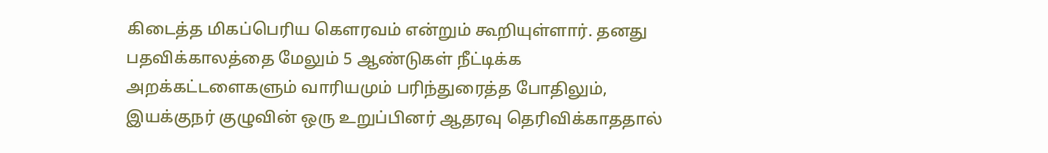கிடைத்த மிகப்பெரிய கௌரவம் என்றும் கூறியுள்ளார். தனது பதவிக்காலத்தை மேலும் 5 ஆண்டுகள் நீட்டிக்க அறக்கட்டளைகளும் வாரியமும் பரிந்துரைத்த போதிலும், இயக்குநர் குழுவின் ஒரு உறுப்பினர் ஆதரவு தெரிவிக்காததால்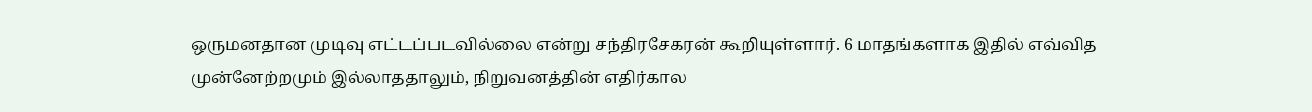ஒருமனதான முடிவு எட்டப்படவில்லை என்று சந்திரசேகரன் கூறியுள்ளார். 6 மாதங்களாக இதில் எவ்வித முன்னேற்றமும் இல்லாததாலும், நிறுவனத்தின் எதிர்கால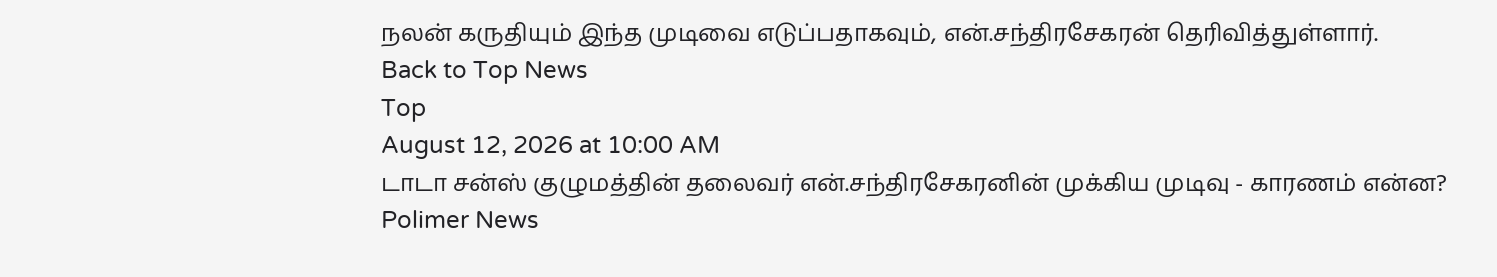நலன் கருதியும் இந்த முடிவை எடுப்பதாகவும், என்.சந்திரசேகரன் தெரிவித்துள்ளார்.
Back to Top News
Top
August 12, 2026 at 10:00 AM
டாடா சன்ஸ் குழுமத்தின் தலைவர் என்.சந்திரசேகரனின் முக்கிய முடிவு - காரணம் என்ன?
Polimer News